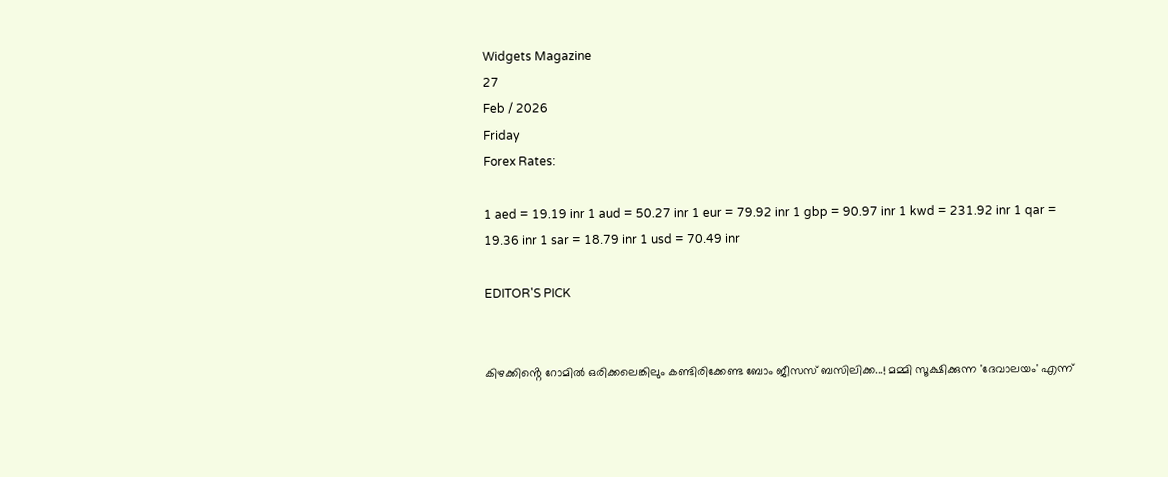Widgets Magazine
27
Feb / 2026
Friday
Forex Rates:

1 aed = 19.19 inr 1 aud = 50.27 inr 1 eur = 79.92 inr 1 gbp = 90.97 inr 1 kwd = 231.92 inr 1 qar = 19.36 inr 1 sar = 18.79 inr 1 usd = 70.49 inr

EDITOR'S PICK


കിഴക്കിൻ്റെ റോമിൽ ഒരിക്കലെങ്കിലും കണ്ടിരിക്കേണ്ട ബോം ജീസസ് ബസിലിക്ക...! മമ്മി സൂക്ഷിക്കുന്ന 'ദേവാലയം' എന്ന്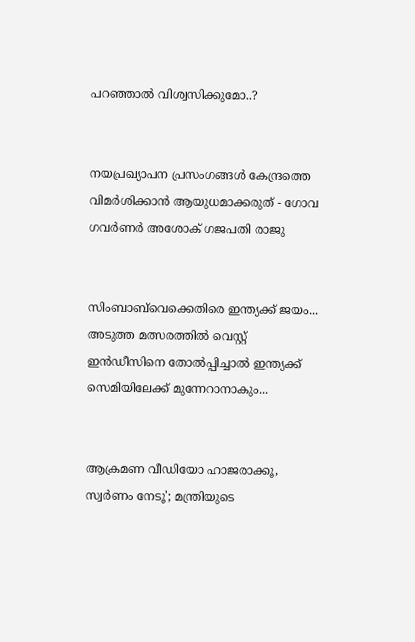പറഞ്ഞാൽ വിശ്വസിക്കുമോ..?


നയപ്രഖ്യാപന പ്രസംഗങ്ങൾ കേന്ദ്രത്തെ വിമർശിക്കാൻ ആയുധമാക്കരുത് - ഗോവ ഗവർണർ അശോക് ഗജപതി രാജു


സിംബാബ്‌വെക്കെതിരെ ഇന്ത്യക്ക് ജയം... അടുത്ത മത്സരത്തിൽ വെസ്റ്റ് ഇൻഡീസിനെ തോൽപ്പിച്ചാൽ ഇന്ത്യക്ക് സെമിയിലേക്ക് മുന്നേറാനാകും...


ആക്രമണ വീഡിയോ ഹാജരാക്കൂ, സ്വർണം നേടൂ'; മന്ത്രിയുടെ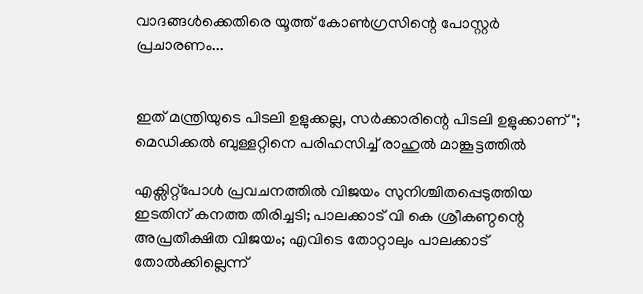വാദങ്ങൾക്കെതിരെ യൂത്ത് കോൺഗ്രസിന്റെ പോസ്റ്റർ പ്രചാരണം...


ഇത് മന്ത്രിയുടെ പിടലി ഉളുക്കല്ല, സർക്കാരിന്റെ പിടലി ഉളുക്കാണ്"; മെഡിക്കൽ ബുള്ളറ്റിനെ പരിഹസിച്ച് രാഹുൽ മാങ്കൂട്ടത്തിൽ

എക്സിറ്റ്പോൾ പ്രവചനത്തിൽ വിജയം സുനിശ്ചിതപ്പെടുത്തിയ ഇടതിന് കനത്ത തിരിച്ചടി; പാലക്കാട് വി കെ ശ്രീകണ്ഠന്റെ അപ്രതീക്ഷിത വിജയം; എവിടെ തോറ്റാലും പാലക്കാട് തോൽക്കില്ലെന്ന്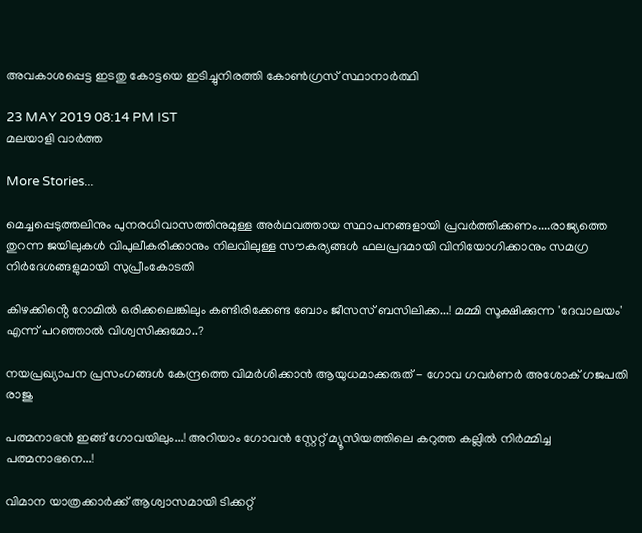അവകാശപ്പെട്ട ഇടതു കോട്ടയെ ഇടിച്ചുനിരത്തി കോൺഗ്രസ് സ്ഥാനാർത്ഥി

23 MAY 2019 08:14 PM IST
മലയാളി വാര്‍ത്ത

More Stories...

മെച്ചപ്പെടുത്തലിനും പുനരധിവാസത്തിനുമുള്ള അർഥവത്തായ സ്ഥാപനങ്ങളായി പ്രവർത്തിക്കണം....രാജ്യത്തെ തുറന്ന ജയിലുകൾ വിപുലീകരിക്കാനും നിലവിലുള്ള സൗകര്യങ്ങൾ ഫലപ്രദമായി വിനിയോഗിക്കാനും സമഗ്ര നിർദേശങ്ങളുമായി സുപ്രീംകോടതി

കിഴക്കിൻ്റെ റോമിൽ ഒരിക്കലെങ്കിലും കണ്ടിരിക്കേണ്ട ബോം ജീസസ് ബസിലിക്ക...! മമ്മി സൂക്ഷിക്കുന്ന 'ദേവാലയം' എന്ന് പറഞ്ഞാൽ വിശ്വസിക്കുമോ..?

നയപ്രഖ്യാപന പ്രസംഗങ്ങൾ കേന്ദ്രത്തെ വിമർശിക്കാൻ ആയുധമാക്കരുത് - ഗോവ ഗവർണർ അശോക് ഗജപതി രാജു

പത്മനാഭൻ ഇങ്ങ് ഗോവയിലും...! അറിയാം ഗോവൻ സ്റ്റേറ്റ് മ്യൂസിയത്തിലെ കറുത്ത കല്ലിൽ നിർമ്മിച്ച പത്മനാഭനെ...!

വിമാന യാത്രക്കാര്‍ക്ക് ആശ്വാസമായി ടിക്കറ്റ്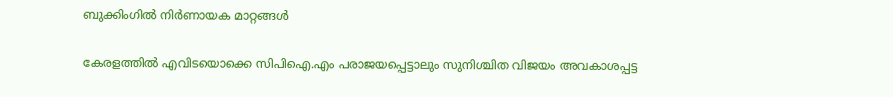ബുക്കിംഗില്‍ നിര്‍ണായക മാറ്റങ്ങള്‍

കേരളത്തിൽ എവിടയൊക്കെ സിപിഐ.എം പരാജയപ്പെട്ടാലും സുനിശ്ചിത വിജയം അവകാശപ്പട്ട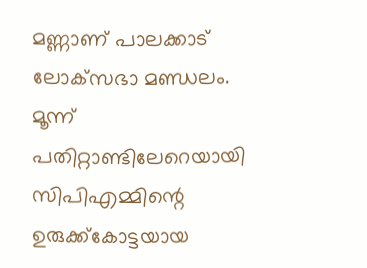മണ്ണാണ് പാലക്കാട് ലോക്‌സഭാ മണ്ഡലം. മൂന്ന് പതിറ്റാണ്ടിലേറെയായി സിപിഎമ്മിന്റെ ഉരുക്ക്‌കോട്ടയായ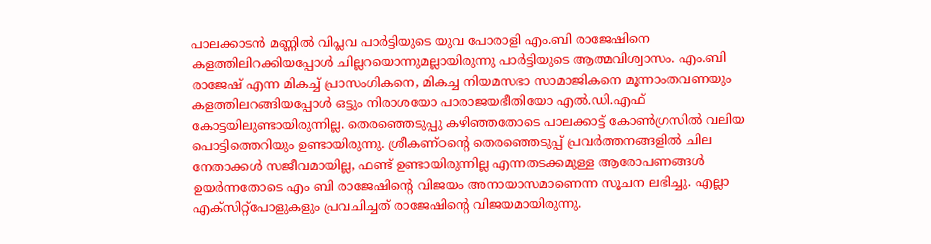പാലക്കാടൻ മണ്ണിൽ വിപ്ലവ പാർട്ടിയുടെ യുവ പോരാളി എം.ബി രാജേഷിനെ കളത്തിലിറക്കിയപ്പോൾ ചില്ലറയൊന്നുമല്ലായിരുന്നു പാർട്ടിയുടെ ആത്മവിശ്വാസം. എം.ബി രാജേഷ് എന്ന മികച്ച് പ്രാസംഗികനെ, മികച്ച നിയമസഭാ സാമാജികനെ മൂന്നാംതവണയും കളത്തിലറങ്ങിയപ്പോൾ ഒട്ടും നിരാശയോ പാരാജയഭീതിയോ എൽ.ഡി.എഫ് കോട്ടയിലുണ്ടായിരുന്നില്ല. തെരഞ്ഞെടുപ്പു കഴിഞ്ഞതോടെ പാലക്കാട്ട് കോൺഗ്രസിൽ വലിയ പൊട്ടിത്തെറിയും ഉണ്ടായിരുന്നു. ശ്രീകണ്ഠന്റെ തെരഞ്ഞെടുപ്പ് പ്രവർത്തനങ്ങളിൽ ചില നേതാക്കൾ സജീവമായില്ല, ഫണ്ട് ഉണ്ടായിരുന്നില്ല എന്നതടക്കമുള്ള ആരോപണങ്ങൾ ഉയർന്നതോടെ എം ബി രാജേഷിന്റെ വിജയം അനായാസമാണെന്ന സൂചന ലഭിച്ചു. എല്ലാ എക്സിറ്റ്പോളുകളും പ്രവചിച്ചത് രാജേഷിന്റെ വിജയമായിരുന്നു.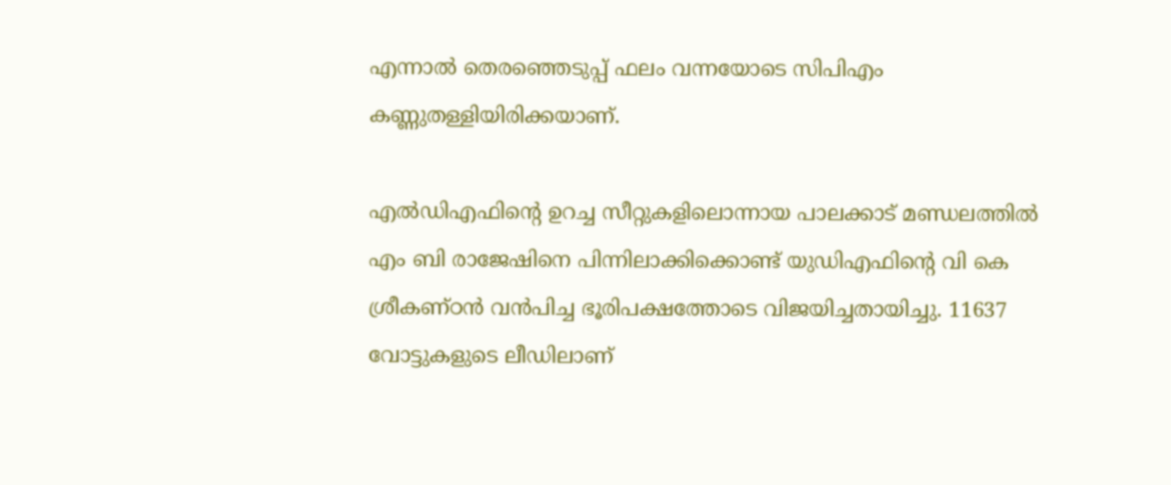എന്നാൽ തെരഞ്ഞെടുപ്പ് ഫലം വന്നയോടെ സിപിഎം കണ്ണുതള്ളിയിരിക്കയാണ്.

എല്‍ഡിഎഫിന്റെ ഉറച്ച സീറ്റുകളിലൊന്നായ പാലക്കാട് മണ്ഡലത്തില്‍ എം ബി രാജേഷിനെ പിന്നിലാക്കിക്കൊണ്ട് യുഡിഎഫിന്റെ വി കെ ശ്രീകണ്ഠന്‍ വൻപിച്ച ഭൂരിപക്ഷത്തോടെ വിജയിച്ചതായിച്ചു. 11637 വോട്ടുകളുടെ ലീഡിലാണ്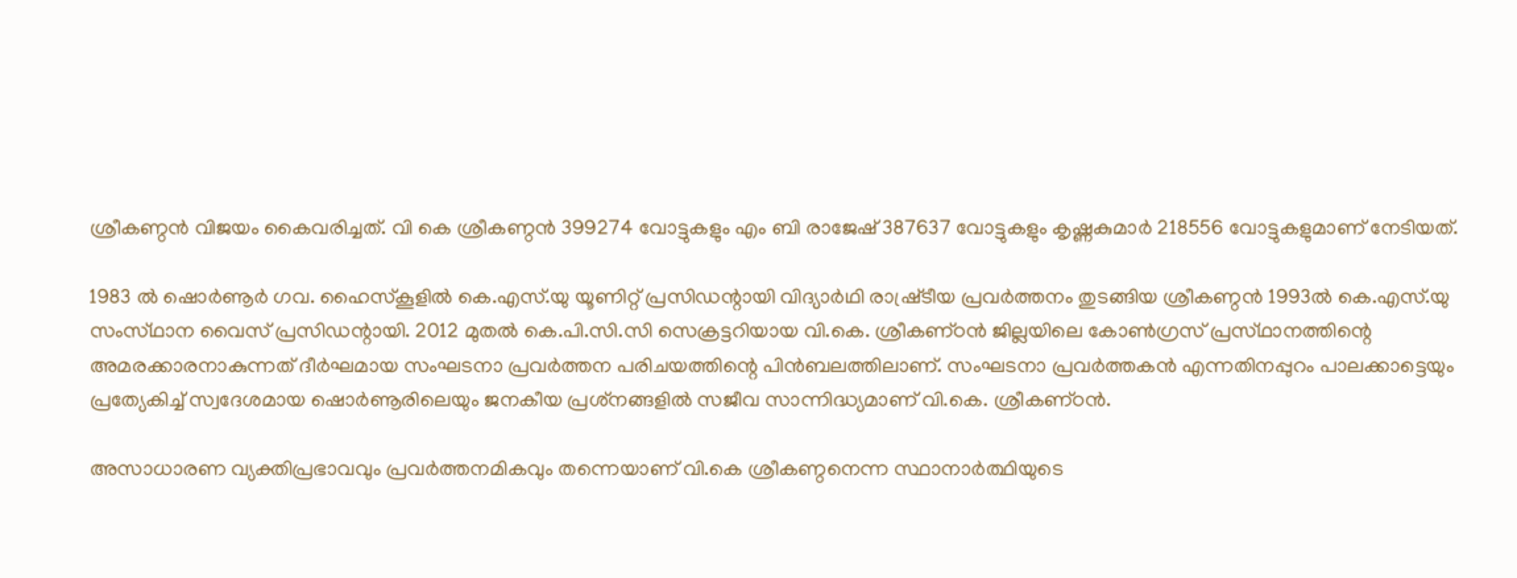ശ്രീകണ്ഠന്‍ വിജയം കൈവരിച്ചത്. വി കെ ശ്രീകണ്ഠൻ 399274 വോട്ടുകളും എം ബി രാജേഷ് 387637 വോട്ടുകളും കൃഷ്ണകുമാർ 218556 വോട്ടുകളുമാണ് നേടിയത്.

1983 ല്‍ ഷൊര്‍ണൂര്‍ ഗവ. ഹൈസ്‌കൂളില്‍ കെ.എസ്‌.യു യൂണിറ്റ്‌ പ്രസിഡന്റായി വിദ്യാര്‍ഥി രാഷ്ര്‌ടീയ പ്രവര്‍ത്തനം തുടങ്ങിയ ശ്രീകണ്ഠൻ 1993ല്‍ കെ.എസ്‌.യു സംസ്‌ഥാന വൈസ്‌ പ്രസിഡന്റായി. 2012 മുതല്‍ കെ.പി.സി.സി സെക്രട്ടറിയായ വി.കെ. ശ്രീകണ്‌ഠന്‍ ജില്ലയിലെ കോണ്‍ഗ്രസ്‌ പ്രസ്‌ഥാനത്തിന്റെ അമരക്കാരനാകുന്നത്‌ ദീര്‍ഘമായ സംഘടനാ പ്രവര്‍ത്തന പരിചയത്തിന്റെ പിന്‍ബലത്തിലാണ്‌. സംഘടനാ പ്രവര്‍ത്തകന്‍ എന്നതിനപ്പുറം പാലക്കാട്ടെയും പ്രത്യേകിച്ച്‌ സ്വദേശമായ ഷൊര്‍ണൂരിലെയും ജനകീയ പ്രശ്‌നങ്ങളില്‍ സജീവ സാന്നിദ്ധ്യമാണ്‌ വി.കെ. ശ്രീകണ്‌ഠന്‍.

അസാധാരണ വ്യക്തിപ്രഭാവവും പ്രവർത്തനമികവും തന്നെയാണ് വി.കെ ശ്രീകണ്ഠനെന്ന സ്ഥാനാർത്ഥിയുടെ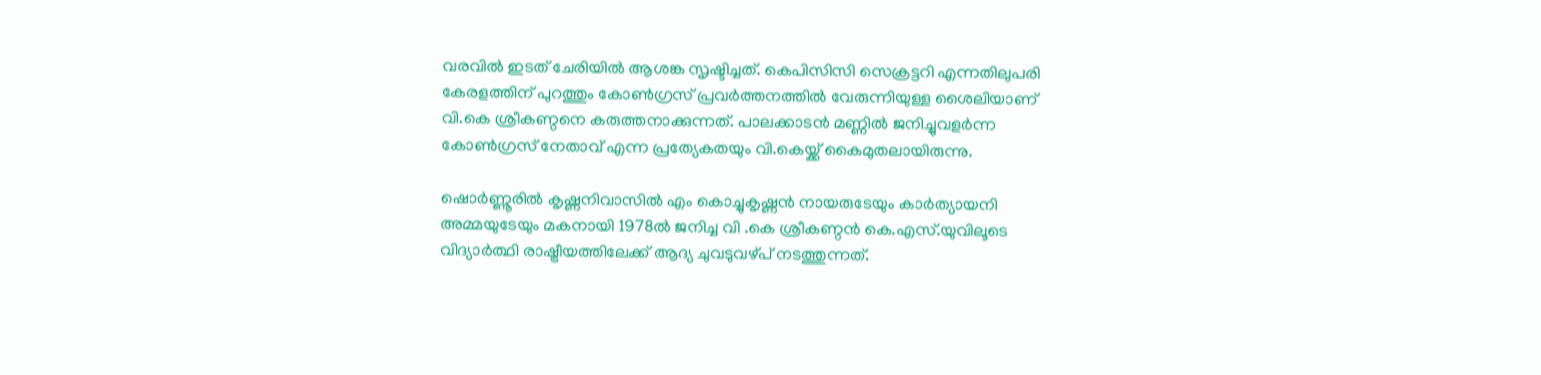വരവിൽ ഇടത് ചേരിയിൽ ആശങ്ക സൃഷ്ടിച്ചത്. കെപിസിസി സെക്രട്ടറി എന്നതിലുപരി കേരളത്തിന് പുറത്തും കോൺഗ്രസ് പ്രവർത്തനത്തിൽ വേരുന്നിയുള്ള ശൈലിയാണ് വി.കെ ശ്രീകണ്ഠനെ കരുത്തനാക്കുന്നത്. പാലക്കാടൻ മണ്ണിൽ ജനിച്ചുവളർന്ന കോൺഗ്രസ് നേതാവ് എന്ന പ്രത്യേകതയും വി.കെയ്ക്ക് കൈമുതലായിരുന്നു.

ഷൊർണ്ണൂരിൽ കൃഷ്ണനിവാസിൽ എം കൊച്ചുകൃഷ്ണൻ നായരുടേയും കാർത്യായനി അമ്മയുടേയും മകനായി 1978ൽ ജനിച്ച വി .കെ ശ്രീകണ്ഠൻ കെ.എസ്.യുവിലൂടെ വിദ്യാർത്ഥി രാഷ്ട്രീയത്തിലേക്ക് ആദ്യ ചുവടുവഴ്പ് നടത്തുന്നത്.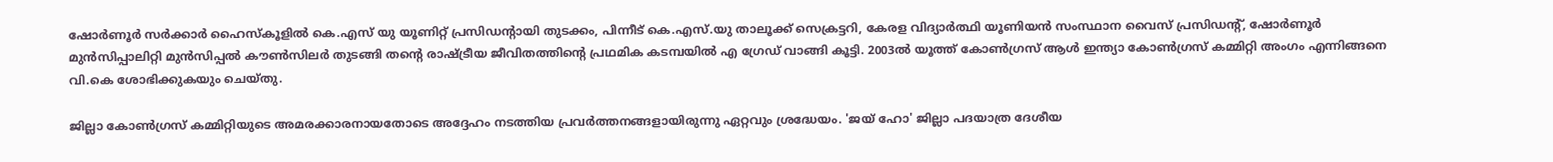ഷോർണൂർ സർക്കാർ ഹൈസ്‌കൂളിൽ കെ.എസ് യു യൂണിറ്റ് പ്രസിഡന്റായി തുടക്കം, പിന്നീട് കെ.എസ്.യു താലൂക്ക് സെക്രട്ടറി, കേരള വിദ്യാർത്ഥി യൂണിയൻ സംസ്ഥാന വൈസ് പ്രസിഡന്റ്, ഷോർണൂർ മുൻസിപ്പാലിറ്റി മുൻസിപ്പൽ കൗൺസിലർ തുടങ്ങി തന്റെ രാഷ്ട്രീയ ജീവിതത്തിന്റെ പ്രഥമിക കടമ്പയിൽ എ ഗ്രേഡ് വാങ്ങി കൂട്ടി. 2003ൽ യൂത്ത് കോൺഗ്രസ് ആൾ ഇന്ത്യാ കോൺഗ്രസ് കമ്മിറ്റി അംഗം എന്നിങ്ങനെ വി.കെ ശോഭിക്കുകയും ചെയ്തു.

ജില്ലാ കോൺഗ്രസ് കമ്മിറ്റിയുടെ അമരക്കാരനായതോടെ അദ്ദേഹം നടത്തിയ പ്രവർത്തനങ്ങളായിരുന്നു ഏറ്റവും ശ്രദ്ധേയം. 'ജയ് ഹോ' ജില്ലാ പദയാത്ര ദേശീയ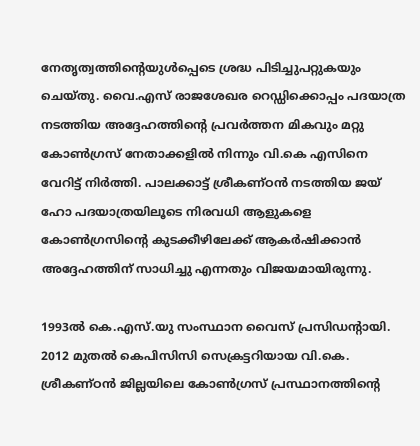നേതൃത്വത്തിന്റെയുൾപ്പെടെ ശ്രദ്ധ പിടിച്ചുപറ്റുകയും ചെയ്തു. വൈ.എസ് രാജശേഖര റെഡ്ഡിക്കൊപ്പം പദയാത്ര നടത്തിയ അദ്ദേഹത്തിന്റെ പ്രവർത്തന മികവും മറ്റു കോൺഗ്രസ് നേതാക്കളിൽ നിന്നും വി.കെ എസിനെ വേറിട്ട് നിർത്തി. പാലക്കാട്ട് ശ്രീകണ്ഠൻ നടത്തിയ ജയ് ഹോ പദയാത്രയിലൂടെ നിരവധി ആളുകളെ കോൺഗ്രസിന്റെ കുടക്കീഴിലേക്ക് ആകർഷിക്കാൻ അദ്ദേഹത്തിന് സാധിച്ചു എന്നതും വിജയമായിരുന്നു.

1993ൽ കെ.എസ്.യു സംസ്ഥാന വൈസ് പ്രസിഡന്റായി. 2012 മുതൽ കെപിസിസി സെക്രട്ടറിയായ വി.കെ. ശ്രീകണ്ഠൻ ജില്ലയിലെ കോൺഗ്രസ് പ്രസ്ഥാനത്തിന്റെ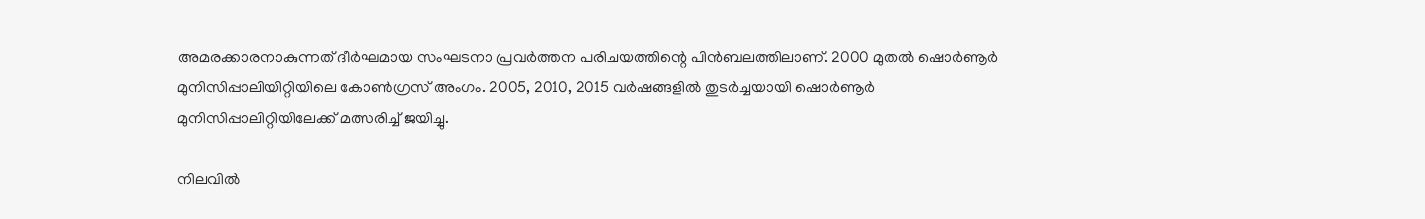അമരക്കാരനാകുന്നത് ദീർഘമായ സംഘടനാ പ്രവർത്തന പരിചയത്തിന്റെ പിൻബലത്തിലാണ്. 2000 മുതൽ ഷൊർണൂർ മുനിസിപ്പാലിയിറ്റിയിലെ കോൺഗ്രസ് അംഗം. 2005, 2010, 2015 വർഷങ്ങളിൽ തുടർച്ചയായി ഷൊർണൂർ മുനിസിപ്പാലിറ്റിയിലേക്ക് മത്സരിച്ച് ജയിച്ചു.

നിലവിൽ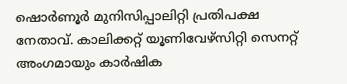ഷൊർണൂർ മുനിസിപ്പാലിറ്റി പ്രതിപക്ഷ നേതാവ്. കാലിക്കറ്റ് യൂണിവേഴ്‌സിറ്റി സെനറ്റ് അംഗമായും കാർഷിക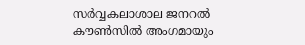സർവ്വകലാശാല ജനറൽ കൗൺസിൽ അംഗമായും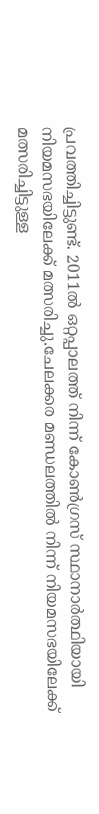പ്രവത്തിച്ചിട്ടുണ്ട്. 2011ൽ ഒറ്റപ്പാലത്ത് നിന്ന് കോൺഗ്രസ് സ്ഥാനാർത്ഥിയായി നിയമസഭയിലേക്ക് മത്സരിച്ചു.ചേലക്കര മണ്ഡലത്തിൽ നിന്ന് നിയമസഭയിലേക്ക് മത്സരിച്ചിട്ടുള്ള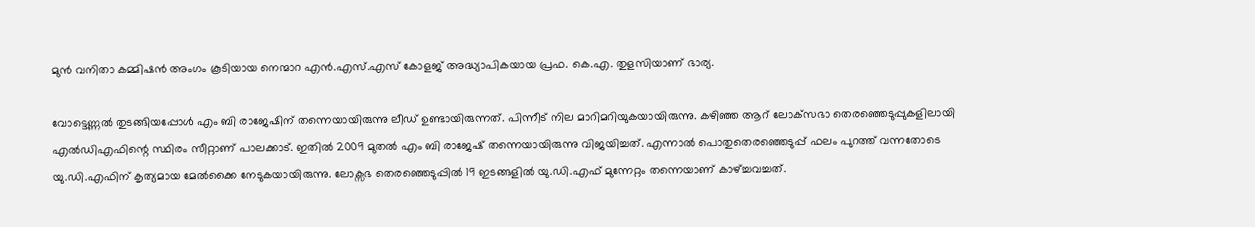മുൻ വനിതാ കമ്മിഷൻ അംഗം കൂടിയായ നെന്മാറ എൻ.എസ്.എസ് കോളജ് അദ്ധ്യാപികയായ പ്രഫ. കെ.എ. തുളസിയാണ് ഭാര്യ.

വോട്ടെണ്ണല്‍ തുടങ്ങിയപ്പോള്‍ എം ബി രാജേഷിന് തന്നെയായിരുന്നു ലീഡ് ഉണ്ടായിരുന്നത്. പിന്നീട് നില മാറിമറിയുകയായിരുന്നു. കഴിഞ്ഞ ആറ് ലോക്‌സഭാ തെരഞ്ഞെടുപ്പുകളിലായി എല്‍ഡിഎഫിന്റെ സ്ഥിരം സീറ്റാണ് പാലക്കാട്. ഇതില്‍ 2009 മുതല്‍ എം ബി രാജേഷ് തന്നെയായിരുന്നു വിജയിച്ചത്. എന്നാൽ പൊതുതെരഞ്ഞെടുപ്പ് ഫലം പുറത്ത് വന്നതോടെ യു.ഡി.എഫിന് കൃത്യമായ മേല്‍ക്കൈ നേടുകയായിരുന്നു. ലോക്സഭ തെരഞ്ഞെടുപ്പില്‍ 19 ഇടങ്ങളില്‍ യു.ഡി.എഫ് മുന്നേറ്റം തന്നെയാണ് കാഴ്ച്ചവച്ചത്.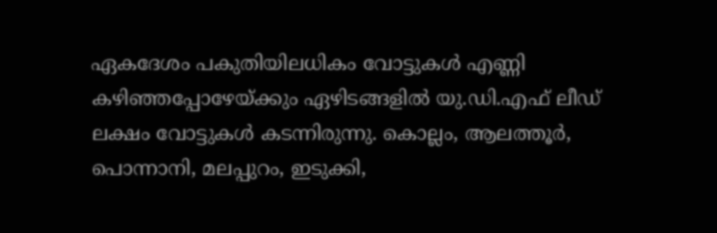ഏകദേശം പകുതിയിലധികം വോട്ടുകള്‍ എണ്ണി കഴിഞ്ഞപ്പോഴേയ്ക്കും ഏഴിടങ്ങളില്‍ യു.ഡി.എഫ് ലീഡ് ലക്ഷം വോട്ടുകള്‍ കടന്നിരുന്നു. കൊല്ലം, ആലത്തൂര്‍, പൊന്നാനി, മലപ്പുറം, ഇടുക്കി,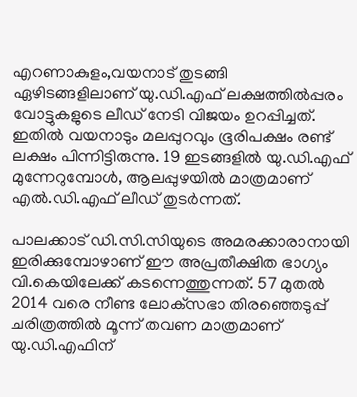എറണാകുളം,വയനാട് തുടങ്ങി ഏഴിടങ്ങളിലാണ് യു.ഡി.എഫ് ലക്ഷത്തില്‍പ്പരം വോട്ടുകളുടെ ലീഡ് നേടി വിജയം ഉറപ്പിച്ചത്. ഇതില്‍ വയനാടും മലപ്പുറവും ഭൂരിപക്ഷം രണ്ട് ലക്ഷം പിന്നിട്ടിരുന്നു. 19 ഇടങ്ങളില്‍ യു.ഡി.എഫ് മുന്നേറുമ്പോള്‍, ആലപ്പുഴയില്‍ മാത്രമാണ് എല്‍.ഡി.എഫ് ലീഡ് തുടർന്നത്.

പാലക്കാട് ഡി.സി.സിയുടെ അമരക്കാരാനായി ഇരിക്കുമ്പോഴാണ് ഈ അപ്രതീക്ഷിത ഭാഗ്യം വി.കെയിലേക്ക് കടന്നെത്തുന്നത്. 57 മുതൽ 2014 വരെ നീണ്ട ലോക്‌സഭാ തിരഞ്ഞെടുപ്പ് ചരിത്രത്തിൽ മൂന്ന് തവണ മാത്രമാണ് യു.ഡി.എഫിന്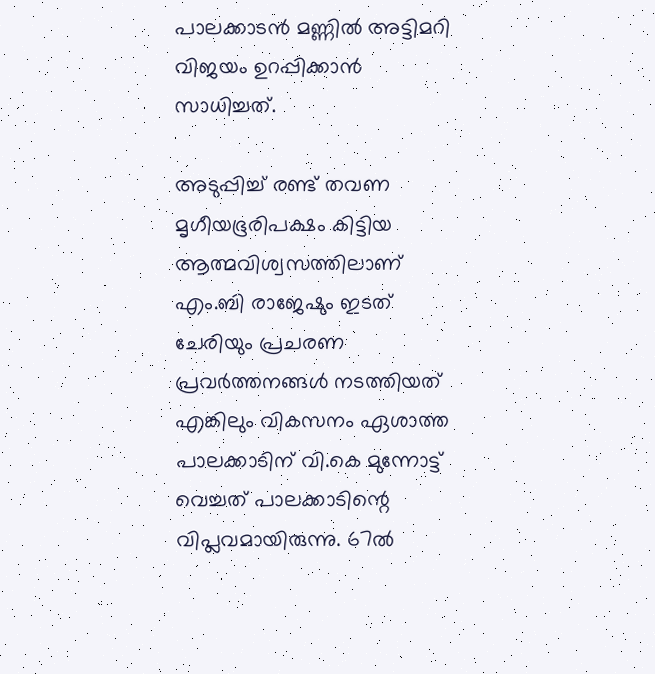പാലക്കാടൻ മണ്ണിൽ അട്ടിമറി വിജയം ഉറപ്പിക്കാൻ സാധിച്ചത്.

അടുപ്പിച്ച് രണ്ട് തവണ മൃഗീയഭൂരിപക്ഷം കിട്ടിയ ആത്മവിശ്വസത്തിലാണ് എം.ബി രാജേഷും ഇടത് ചേരിയും പ്രചരണ പ്രവർത്തനങ്ങൾ നടത്തിയത് എങ്കിലും വികസനം ഏശാത്ത പാലക്കാടിന് വി.കെ മുന്നോട്ട് വെച്ചത് പാലക്കാടിന്റെ വിപ്ലവമായിരുന്നു. 67ൽ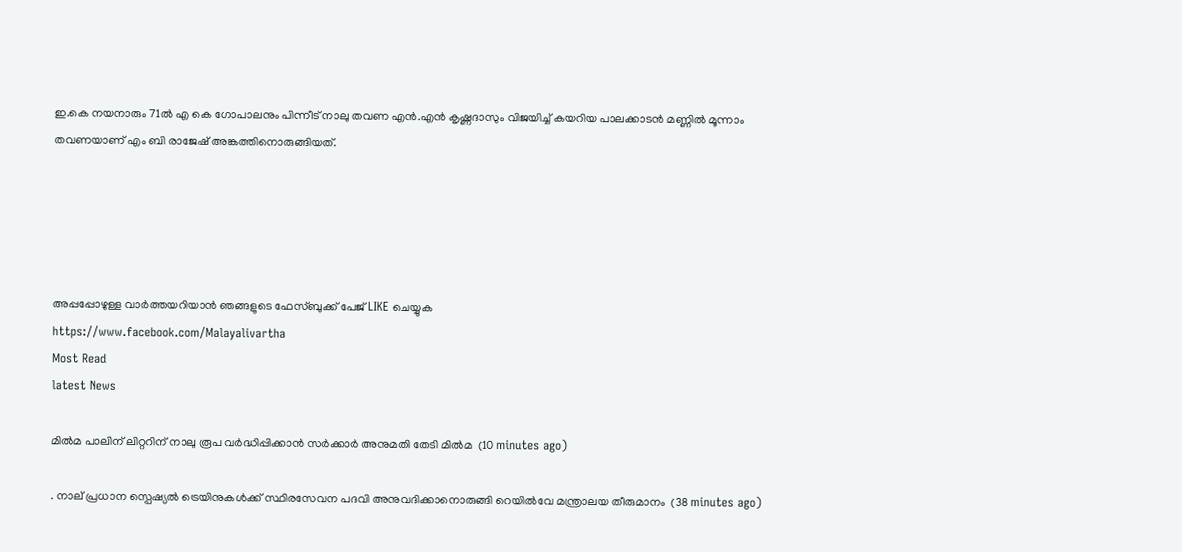ഇ.കെ നയനാരും 71ൽ എ കെ ഗോപാലനും പിന്നീട് നാലു തവണ എൻ.എൻ കൃഷ്ണദാസും വിജയിച്ച് കയറിയ പാലക്കാടൻ മണ്ണിൽ മൂന്നാം തവണയാണ് എം ബി രാജേഷ് അങ്കത്തിനൊരുങ്ങിയത്.





അപ്പപ്പോഴുള്ള വാര്‍ത്തയറിയാന്‍ ഞങ്ങളുടെ ഫേസ്‌ബുക്ക്‌ പേജ് LIKE ചെയ്യുക
https://www.facebook.com/Malayalivartha
Most Read
latest News

മില്‍മ പാലിന് ലിറ്ററിന് നാലു രൂപ വർദ്ധിപ്പിക്കാൻ സര്‍ക്കാര്‍ അനുമതി തേടി മില്‍മ  (10 minutes ago)

. നാല് പ്രധാന സ്പെഷ്യൽ ട്രെയിനുകൾക്ക് സ്ഥിരസേവന പദവി അനുവദിക്കാനൊരുങ്ങി റെയിൽവേ മന്ത്രാലയ തീരുമാനം  (38 minutes ago)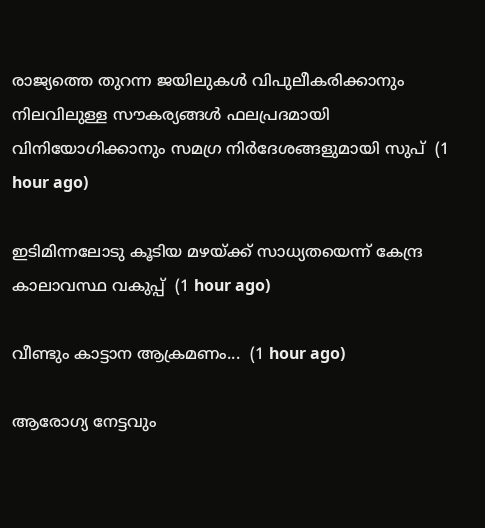രാജ്യത്തെ തുറന്ന ജയിലുകൾ വിപുലീകരിക്കാനും നിലവിലുള്ള സൗകര്യങ്ങൾ ഫലപ്രദമായി വിനിയോഗിക്കാനും സമഗ്ര നിർദേശങ്ങളുമായി സുപ്  (1 hour ago)

ഇടിമിന്നലോടു കൂടിയ മഴയ്ക്ക് സാധ്യതയെന്ന് കേന്ദ്ര കാലാവസ്ഥ വകുപ്പ്  (1 hour ago)

വീണ്ടും കാട്ടാന ആക്രമണം...  (1 hour ago)

ആരോഗ്യ നേട്ടവും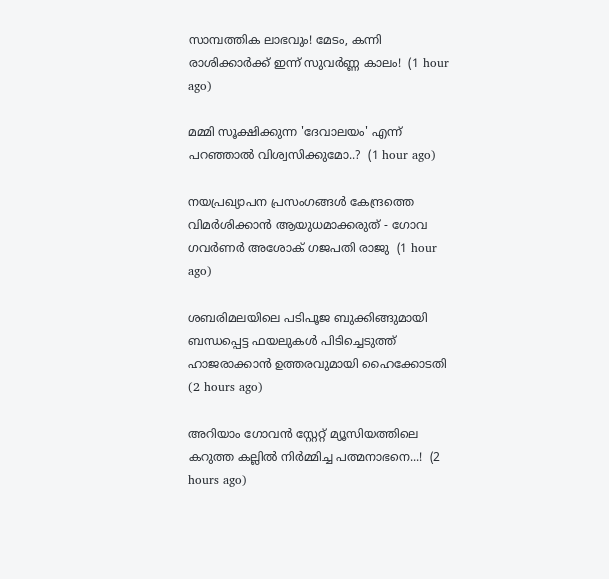സാമ്പത്തിക ലാഭവും! മേടം, കന്നി രാശിക്കാർക്ക് ഇന്ന് സുവർണ്ണ കാലം!  (1 hour ago)

മമ്മി സൂക്ഷിക്കുന്ന 'ദേവാലയം' എന്ന് പറഞ്ഞാൽ വിശ്വസിക്കുമോ..?  (1 hour ago)

നയപ്രഖ്യാപന പ്രസംഗങ്ങൾ കേന്ദ്രത്തെ വിമർശിക്കാൻ ആയുധമാക്കരുത് - ഗോവ ഗവർണർ അശോക് ഗജപതി രാജു  (1 hour ago)

ശബരിമലയിലെ പടിപൂജ ബുക്കിങ്ങുമായി ബന്ധപ്പെട്ട ഫയലുകൾ പിടിച്ചെടുത്ത് ഹാജരാക്കാൻ ഉത്തരവുമായി ഹൈക്കോടതി  (2 hours ago)

അറിയാം ഗോവൻ സ്റ്റേറ്റ് മ്യൂസിയത്തിലെ കറുത്ത കല്ലിൽ നിർമ്മിച്ച പത്മനാഭനെ...!  (2 hours ago)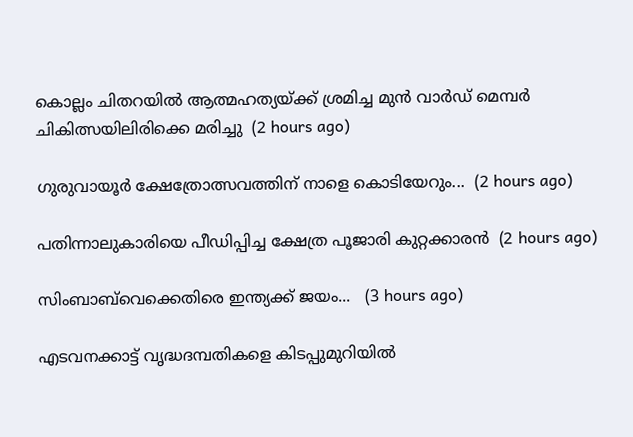കൊല്ലം ചിതറയിൽ ആത്മഹത്യയ്ക്ക് ശ്രമിച്ച മുൻ വാർഡ് മെമ്പർ ചികിത്സയിലിരിക്കെ മരിച്ചു  (2 hours ago)

ഗുരുവായൂര്‍ ക്ഷേത്രോത്സവത്തിന് നാളെ കൊടിയേറും...  (2 hours ago)

പതിന്നാലുകാരിയെ പീഡിപ്പിച്ച ക്ഷേത്ര പൂജാരി കുറ്റക്കാരൻ  (2 hours ago)

സിംബാബ്‌വെക്കെതിരെ ഇന്ത്യക്ക് ജയം...   (3 hours ago)

എടവനക്കാട്ട് വൃദ്ധദമ്പതികളെ കിടപ്പുമുറിയില്‍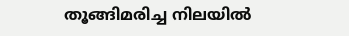തൂങ്ങിമരിച്ച നിലയില്‍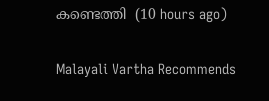കണ്ടെത്തി  (10 hours ago)

Malayali Vartha Recommends